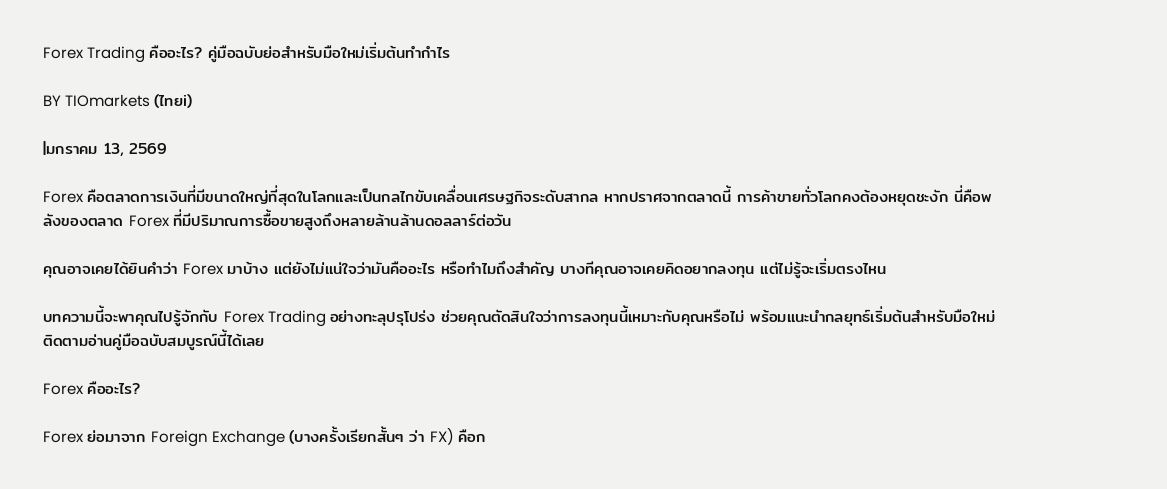Forex Trading คืออะไร? คู่มือฉบับย่อสำหรับมือใหม่เริ่มต้นทำกำไร

BY TIOmarkets (ไทยi)

|มกราคม 13, 2569

Forex คือตลาดการเงินที่มีขนาดใหญ่ที่สุดในโลกและเป็นกลไกขับเคลื่อนเศรษฐกิจระดับสากล หากปราศจากตลาดนี้ การค้าขายทั่วโลกคงต้องหยุดชะงัก นี่คือพลังของตลาด Forex ที่มีปริมาณการซื้อขายสูงถึงหลายล้านล้านดอลลาร์ต่อวัน

คุณอาจเคยได้ยินคำว่า Forex มาบ้าง แต่ยังไม่แน่ใจว่ามันคืออะไร หรือทำไมถึงสำคัญ บางทีคุณอาจเคยคิดอยากลงทุน แต่ไม่รู้จะเริ่มตรงไหน

บทความนี้จะพาคุณไปรู้จักกับ Forex Trading อย่างทะลุปรุโปร่ง ช่วยคุณตัดสินใจว่าการลงทุนนี้เหมาะกับคุณหรือไม่ พร้อมแนะนำกลยุทธ์เริ่มต้นสำหรับมือใหม่ ติดตามอ่านคู่มือฉบับสมบูรณ์นี้ได้เลย

Forex คืออะไร?

Forex ย่อมาจาก Foreign Exchange (บางครั้งเรียกสั้นๆ ว่า FX) คือก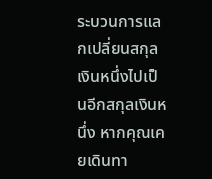ระบวนการแลกเปลี่ยนสกุลเงินหนึ่งไปเป็นอีกสกุลเงินหนึ่ง หากคุณเคยเดินทา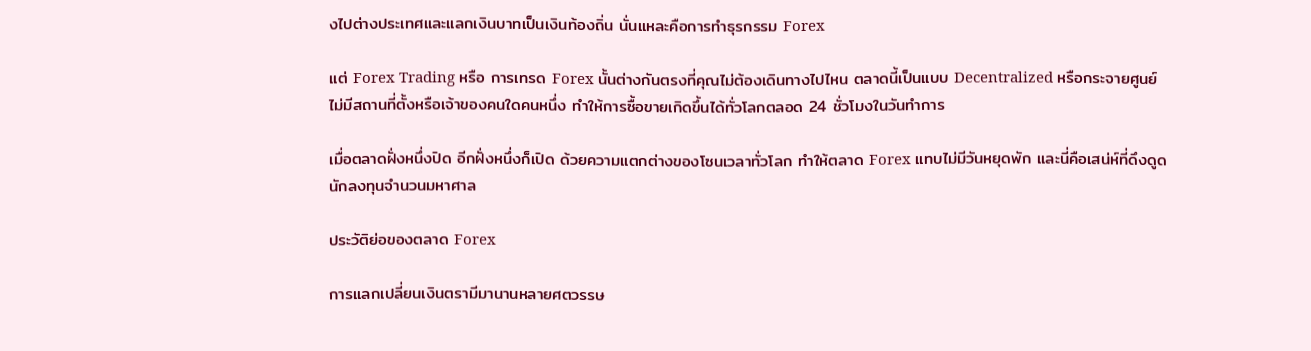งไปต่างประเทศและแลกเงินบาทเป็นเงินท้องถิ่น นั่นแหละคือการทำธุรกรรม Forex

แต่ Forex Trading หรือ การเทรด Forex นั้นต่างกันตรงที่คุณไม่ต้องเดินทางไปไหน ตลาดนี้เป็นแบบ Decentralized หรือกระจายศูนย์ ไม่มีสถานที่ตั้งหรือเจ้าของคนใดคนหนึ่ง ทำให้การซื้อขายเกิดขึ้นได้ทั่วโลกตลอด 24 ชั่วโมงในวันทำการ

เมื่อตลาดฝั่งหนึ่งปิด อีกฝั่งหนึ่งก็เปิด ด้วยความแตกต่างของโซนเวลาทั่วโลก ทำให้ตลาด Forex แทบไม่มีวันหยุดพัก และนี่คือเสน่ห์ที่ดึงดูดนักลงทุนจำนวนมหาศาล

ประวัติย่อของตลาด Forex

การแลกเปลี่ยนเงินตรามีมานานหลายศตวรรษ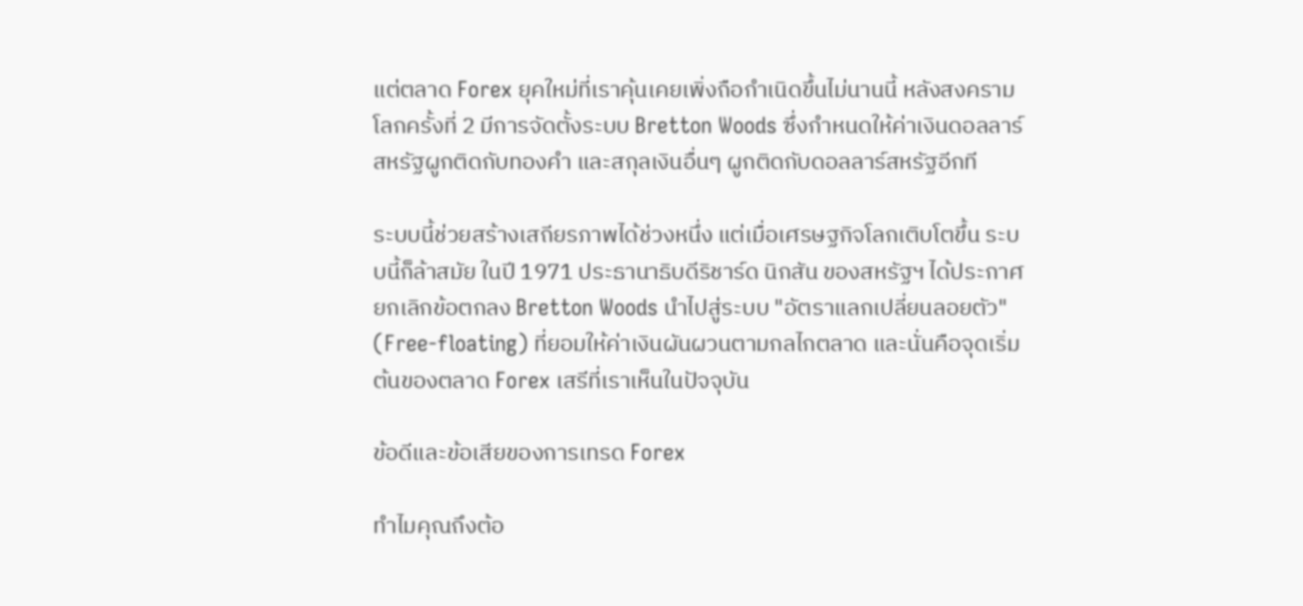แต่ตลาด Forex ยุคใหม่ที่เราคุ้นเคยเพิ่งถือกำเนิดขึ้นไม่นานนี้ หลังสงครามโลกครั้งที่ 2 มีการจัดตั้งระบบ Bretton Woods ซึ่งกำหนดให้ค่าเงินดอลลาร์สหรัฐผูกติดกับทองคำ และสกุลเงินอื่นๆ ผูกติดกับดอลลาร์สหรัฐอีกที

ระบบนี้ช่วยสร้างเสถียรภาพได้ช่วงหนึ่ง แต่เมื่อเศรษฐกิจโลกเติบโตขึ้น ระบบนี้ก็ล้าสมัย ในปี 1971 ประธานาธิบดีริชาร์ด นิกสัน ของสหรัฐฯ ได้ประกาศยกเลิกข้อตกลง Bretton Woods นำไปสู่ระบบ "อัตราแลกเปลี่ยนลอยตัว" (Free-floating) ที่ยอมให้ค่าเงินผันผวนตามกลไกตลาด และนั่นคือจุดเริ่มต้นของตลาด Forex เสรีที่เราเห็นในปัจจุบัน

ข้อดีและข้อเสียของการเทรด Forex

ทำไมคุณถึงต้อ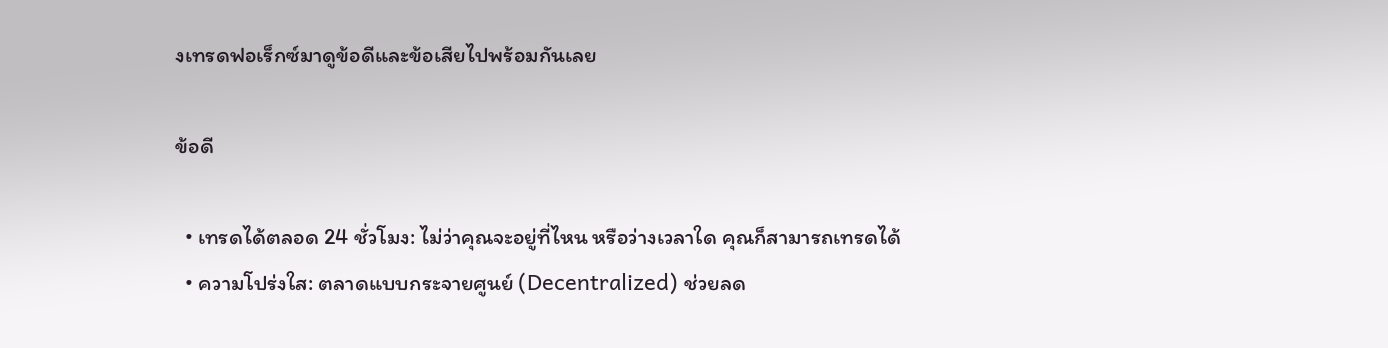งเทรดฟอเร็กซ์มาดูข้อดีและข้อเสียไปพร้อมกันเลย

ข้อดี

  • เทรดได้ตลอด 24 ชั่วโมง: ไม่ว่าคุณจะอยู่ที่ไหน หรือว่างเวลาใด คุณก็สามารถเทรดได้
  • ความโปร่งใส: ตลาดแบบกระจายศูนย์ (Decentralized) ช่วยลด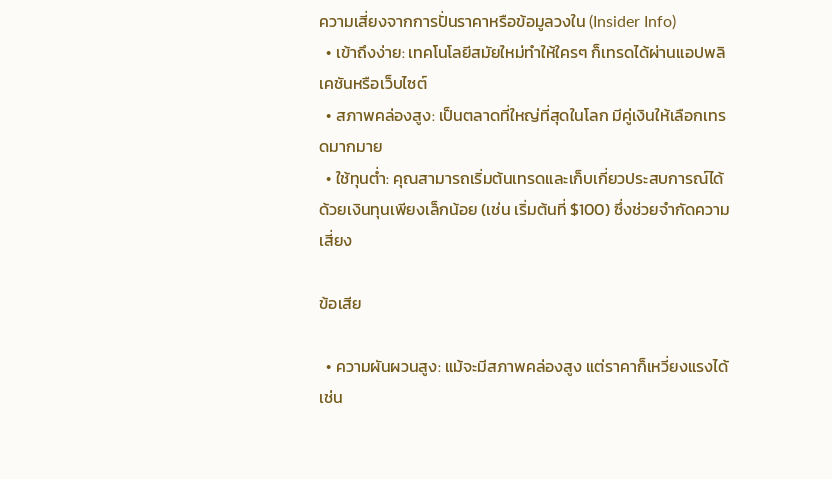ความเสี่ยงจากการปั่นราคาหรือข้อมูลวงใน (Insider Info)
  • เข้าถึงง่าย: เทคโนโลยีสมัยใหม่ทำให้ใครๆ ก็เทรดได้ผ่านแอปพลิเคชันหรือเว็บไซต์
  • สภาพคล่องสูง: เป็นตลาดที่ใหญ่ที่สุดในโลก มีคู่เงินให้เลือกเทรดมากมาย
  • ใช้ทุนต่ำ: คุณสามารถเริ่มต้นเทรดและเก็บเกี่ยวประสบการณ์ได้ด้วยเงินทุนเพียงเล็กน้อย (เช่น เริ่มต้นที่ $100) ซึ่งช่วยจำกัดความเสี่ยง

ข้อเสีย

  • ความผันผวนสูง: แม้จะมีสภาพคล่องสูง แต่ราคาก็เหวี่ยงแรงได้เช่น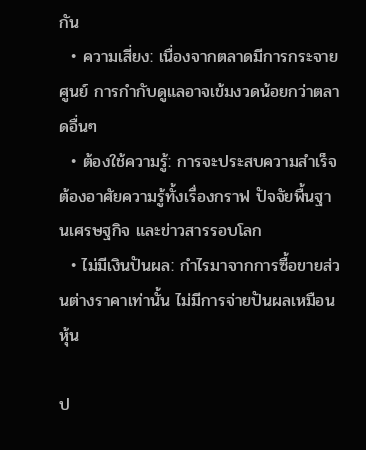กัน
  • ความเสี่ยง: เนื่องจากตลาดมีการกระจายศูนย์ การกำกับดูแลอาจเข้มงวดน้อยกว่าตลาดอื่นๆ
  • ต้องใช้ความรู้: การจะประสบความสำเร็จต้องอาศัยความรู้ทั้งเรื่องกราฟ ปัจจัยพื้นฐานเศรษฐกิจ และข่าวสารรอบโลก
  • ไม่มีเงินปันผล: กำไรมาจากการซื้อขายส่วนต่างราคาเท่านั้น ไม่มีการจ่ายปันผลเหมือนหุ้น

ป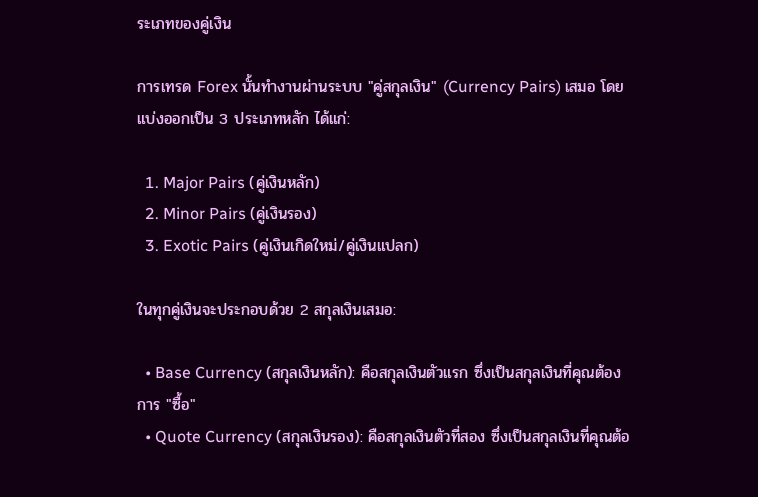ระเภทของคู่เงิน

การเทรด Forex นั้นทำงานผ่านระบบ "คู่สกุลเงิน" (Currency Pairs) เสมอ โดยแบ่งออกเป็น 3 ประเภทหลัก ได้แก่:

  1. Major Pairs (คู่เงินหลัก)
  2. Minor Pairs (คู่เงินรอง)
  3. Exotic Pairs (คู่เงินเกิดใหม่/คู่เงินแปลก)

ในทุกคู่เงินจะประกอบด้วย 2 สกุลเงินเสมอ:

  • Base Currency (สกุลเงินหลัก): คือสกุลเงินตัวแรก ซึ่งเป็นสกุลเงินที่คุณต้องการ "ซื้อ"
  • Quote Currency (สกุลเงินรอง): คือสกุลเงินตัวที่สอง ซึ่งเป็นสกุลเงินที่คุณต้อ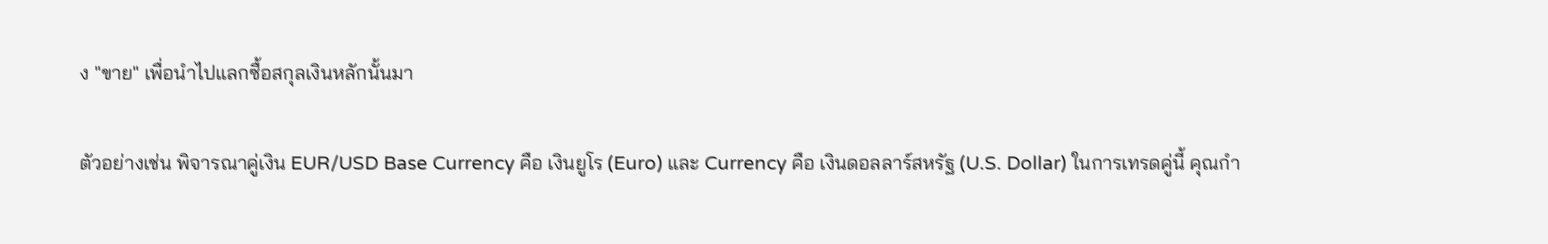ง "ขาย" เพื่อนำไปแลกซื้อสกุลเงินหลักนั้นมา

ตัวอย่างเช่น พิจารณาคู่เงิน EUR/USD Base Currency คือ เงินยูโร (Euro) และ Currency คือ เงินดอลลาร์สหรัฐ (U.S. Dollar) ในการเทรดคู่นี้ คุณกำ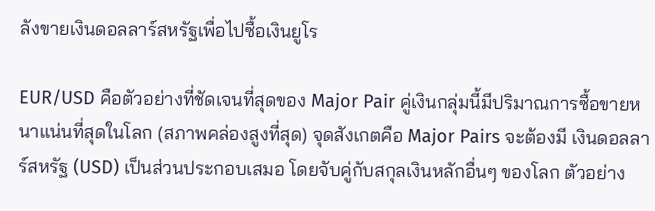ลังขายเงินดอลลาร์สหรัฐเพื่อไปซื้อเงินยูโร

EUR/USD คือตัวอย่างที่ชัดเจนที่สุดของ Major Pair คู่เงินกลุ่มนี้มีปริมาณการซื้อขายหนาแน่นที่สุดในโลก (สภาพคล่องสูงที่สุด) จุดสังเกตคือ Major Pairs จะต้องมี เงินดอลลาร์สหรัฐ (USD) เป็นส่วนประกอบเสมอ โดยจับคู่กับสกุลเงินหลักอื่นๆ ของโลก ตัวอย่าง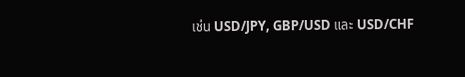เช่น USD/JPY, GBP/USD และ USD/CHF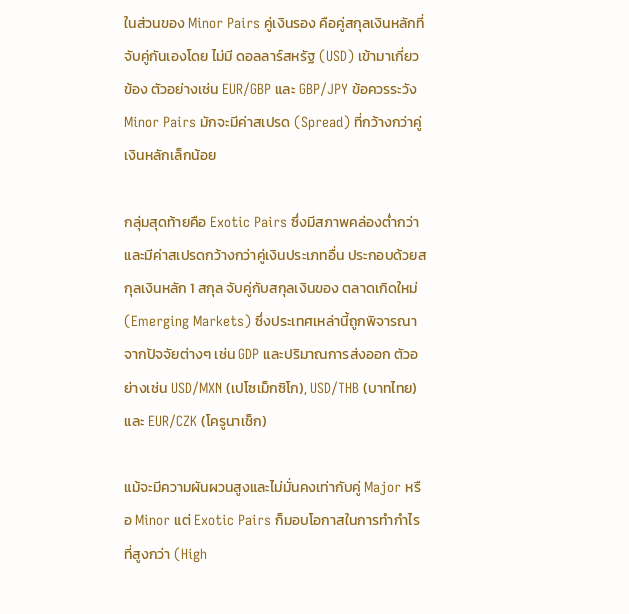ในส่วนของ Minor Pairs คู่เงินรอง คือคู่สกุลเงินหลักที่จับคู่กันเองโดย ไม่มี ดอลลาร์สหรัฐ (USD) เข้ามาเกี่ยวข้อง ตัวอย่างเช่น EUR/GBP และ GBP/JPY ข้อควรระวัง Minor Pairs มักจะมีค่าสเปรด (Spread) ที่กว้างกว่าคู่เงินหลักเล็กน้อย

กลุ่มสุดท้ายคือ Exotic Pairs ซึ่งมีสภาพคล่องต่ำกว่าและมีค่าสเปรดกว้างกว่าคู่เงินประเภทอื่น ประกอบด้วยสกุลเงินหลัก 1 สกุล จับคู่กับสกุลเงินของ ตลาดเกิดใหม่ (Emerging Markets) ซึ่งประเทศเหล่านี้ถูกพิจารณาจากปัจจัยต่างๆ เช่น GDP และปริมาณการส่งออก ตัวอย่างเช่น USD/MXN (เปโซเม็กซิโก), USD/THB (บาทไทย) และ EUR/CZK (โครูนาเช็ก)

แม้จะมีความผันผวนสูงและไม่มั่นคงเท่ากับคู่ Major หรือ Minor แต่ Exotic Pairs ก็มอบโอกาสในการทำกำไรที่สูงกว่า (High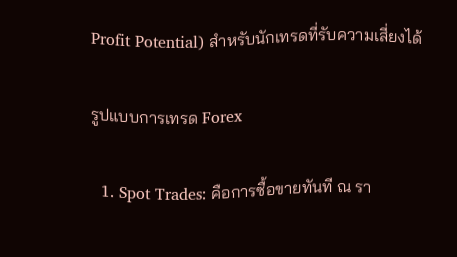Profit Potential) สำหรับนักเทรดที่รับความเสี่ยงได้

รูปแบบการเทรด Forex

  1. Spot Trades: คือการซื้อขายทันที ณ รา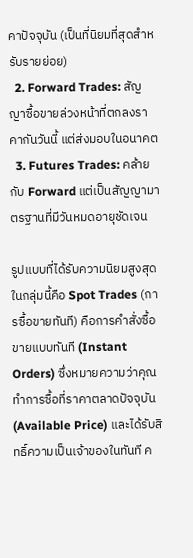คาปัจจุบัน (เป็นที่นิยมที่สุดสำหรับรายย่อย)
  2. Forward Trades: สัญญาซื้อขายล่วงหน้าที่ตกลงราคากันวันนี้ แต่ส่งมอบในอนาคต
  3. Futures Trades: คล้ายกับ Forward แต่เป็นสัญญามาตรฐานที่มีวันหมดอายุชัดเจน

รูปแบบที่ได้รับความนิยมสูงสุดในกลุ่มนี้คือ Spot Trades (การซื้อขายทันที) คือการคำสั่งซื้อขายแบบทันที (Instant Orders) ซึ่งหมายความว่าคุณทำการซื้อที่ราคาตลาดปัจจุบัน (Available Price) และได้รับสิทธิ์ความเป็นเจ้าของในทันที ค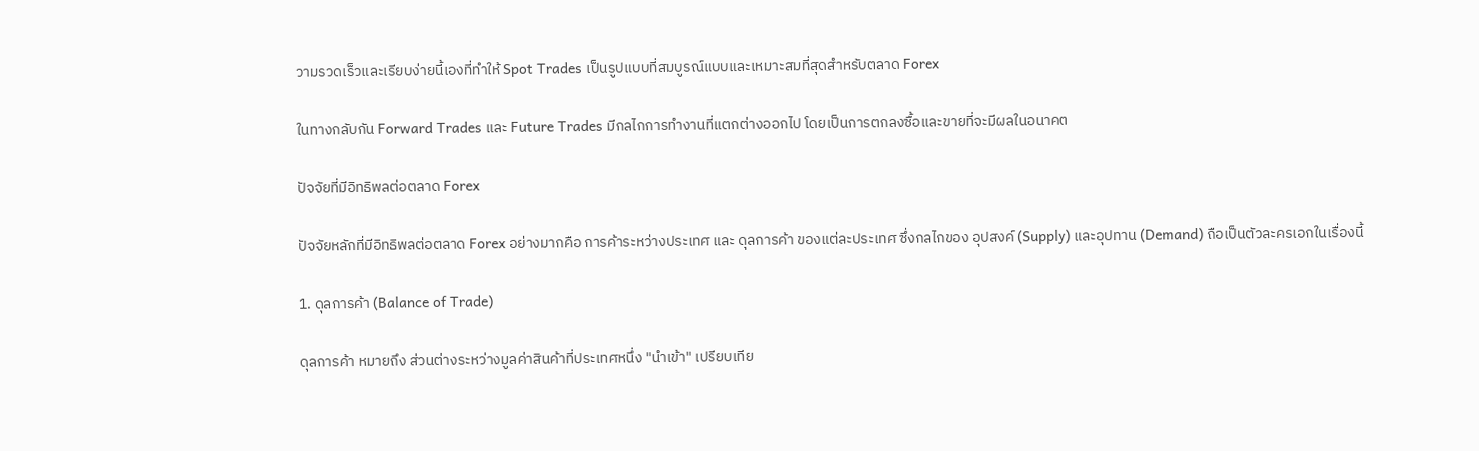วามรวดเร็วและเรียบง่ายนี้เองที่ทำให้ Spot Trades เป็นรูปแบบที่สมบูรณ์แบบและเหมาะสมที่สุดสำหรับตลาด Forex

ในทางกลับกัน Forward Trades และ Future Trades มีกลไกการทำงานที่แตกต่างออกไป โดยเป็นการตกลงซื้อและขายที่จะมีผลในอนาคต

ปัจจัยที่มีอิทธิพลต่อตลาด Forex

ปัจจัยหลักที่มีอิทธิพลต่อตลาด Forex อย่างมากคือ การค้าระหว่างประเทศ และ ดุลการค้า ของแต่ละประเทศ ซึ่งกลไกของ อุปสงค์ (Supply) และอุปทาน (Demand) ถือเป็นตัวละครเอกในเรื่องนี้

1. ดุลการค้า (Balance of Trade)

ดุลการค้า หมายถึง ส่วนต่างระหว่างมูลค่าสินค้าที่ประเทศหนึ่ง "นำเข้า" เปรียบเทีย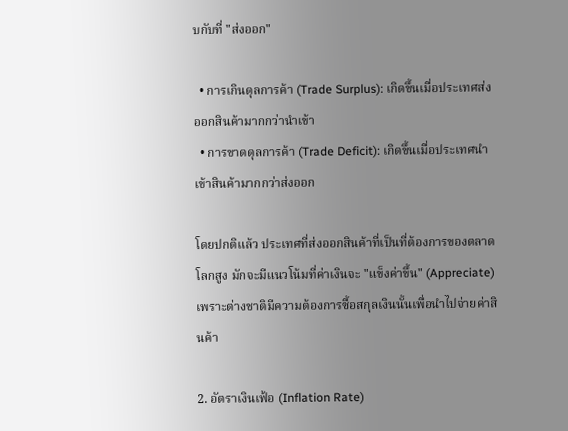บกับที่ "ส่งออก"

  • การเกินดุลการค้า (Trade Surplus): เกิดขึ้นเมื่อประเทศส่งออกสินค้ามากกว่านำเข้า
  • การขาดดุลการค้า (Trade Deficit): เกิดขึ้นเมื่อประเทศนำเข้าสินค้ามากกว่าส่งออก

โดยปกติแล้ว ประเทศที่ส่งออกสินค้าที่เป็นที่ต้องการของตลาดโลกสูง มักจะมีแนวโน้มที่ค่าเงินจะ "แข็งค่าขึ้น" (Appreciate) เพราะต่างชาติมีความต้องการซื้อสกุลเงินนั้นเพื่อนำไปจ่ายค่าสินค้า

2. อัตราเงินเฟ้อ (Inflation Rate)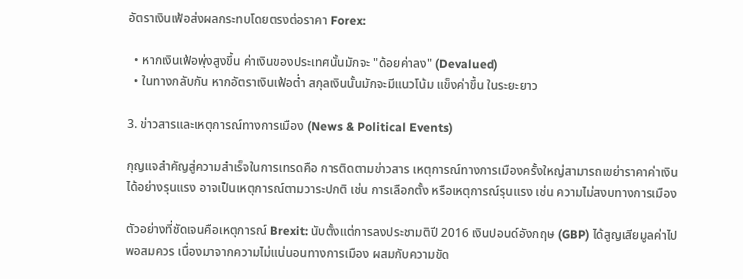อัตราเงินเฟ้อส่งผลกระทบโดยตรงต่อราคา Forex:

  • หากเงินเฟ้อพุ่งสูงขึ้น ค่าเงินของประเทศนั้นมักจะ "ด้อยค่าลง" (Devalued)
  • ในทางกลับกัน หากอัตราเงินเฟ้อต่ำ สกุลเงินนั้นมักจะมีแนวโน้ม แข็งค่าขึ้น ในระยะยาว

3. ข่าวสารและเหตุการณ์ทางการเมือง (News & Political Events)

กุญแจสำคัญสู่ความสำเร็จในการเทรดคือ การติดตามข่าวสาร เหตุการณ์ทางการเมืองครั้งใหญ่สามารถเขย่าราคาค่าเงินได้อย่างรุนแรง อาจเป็นเหตุการณ์ตามวาระปกติ เช่น การเลือกตั้ง หรือเหตุการณ์รุนแรง เช่น ความไม่สงบทางการเมือง

ตัวอย่างที่ชัดเจนคือเหตุการณ์ Brexit: นับตั้งแต่การลงประชามติปี 2016 เงินปอนด์อังกฤษ (GBP) ได้สูญเสียมูลค่าไปพอสมควร เนื่องมาจากความไม่แน่นอนทางการเมือง ผสมกับความขัด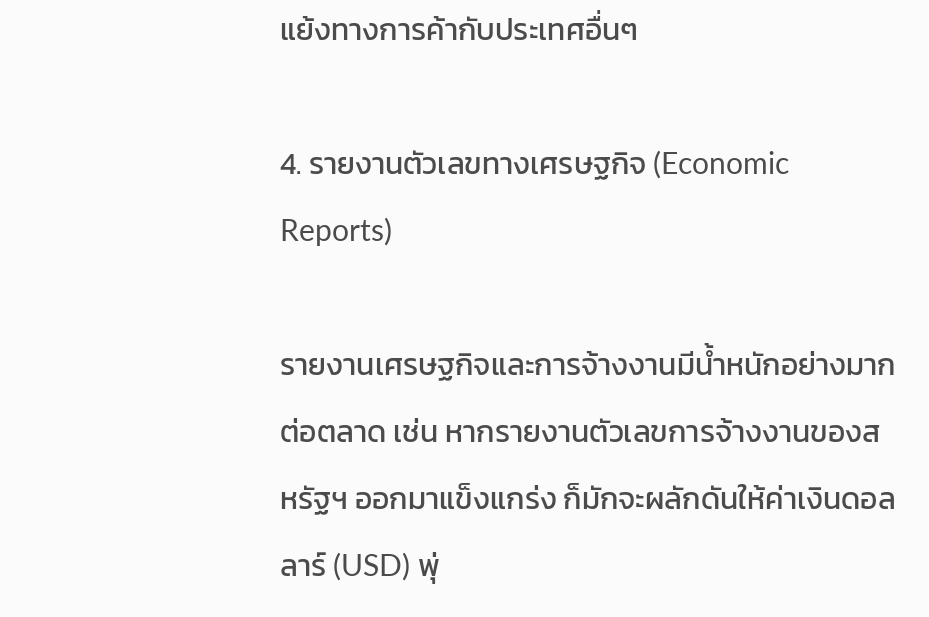แย้งทางการค้ากับประเทศอื่นๆ

4. รายงานตัวเลขทางเศรษฐกิจ (Economic Reports)

รายงานเศรษฐกิจและการจ้างงานมีน้ำหนักอย่างมากต่อตลาด เช่น หากรายงานตัวเลขการจ้างงานของสหรัฐฯ ออกมาแข็งแกร่ง ก็มักจะผลักดันให้ค่าเงินดอลลาร์ (USD) พุ่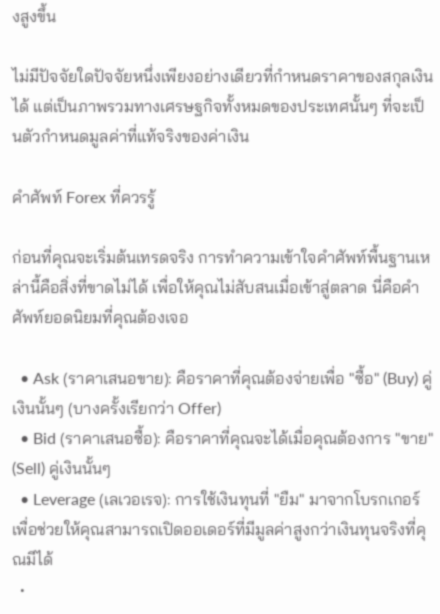งสูงขึ้น

ไม่มีปัจจัยใดปัจจัยหนึ่งเพียงอย่างเดียวที่กำหนดราคาของสกุลเงินได้ แต่เป็นภาพรวมทางเศรษฐกิจทั้งหมดของประเทศนั้นๆ ที่จะเป็นตัวกำหนดมูลค่าที่แท้จริงของค่าเงิน

คำศัพท์ Forex ที่ควรรู้

ก่อนที่คุณจะเริ่มต้นเทรดจริง การทำความเข้าใจคำศัพท์พื้นฐานเหล่านี้คือสิ่งที่ขาดไม่ได้ เพื่อให้คุณไม่สับสนเมื่อเข้าสู่ตลาด นี่คือคำศัพท์ยอดนิยมที่คุณต้องเจอ

  • Ask (ราคาเสนอขาย): คือราคาที่คุณต้องจ่ายเพื่อ "ซื้อ" (Buy) คู่เงินนั้นๆ (บางครั้งเรียกว่า Offer)
  • Bid (ราคาเสนอซื้อ): คือราคาที่คุณจะได้เมื่อคุณต้องการ "ขาย" (Sell) คู่เงินนั้นๆ
  • Leverage (เลเวอเรจ): การใช้เงินทุนที่ "ยืม" มาจากโบรกเกอร์เพื่อช่วยให้คุณสามารถเปิดออเดอร์ที่มีมูลค่าสูงกว่าเงินทุนจริงที่คุณมีได้
  •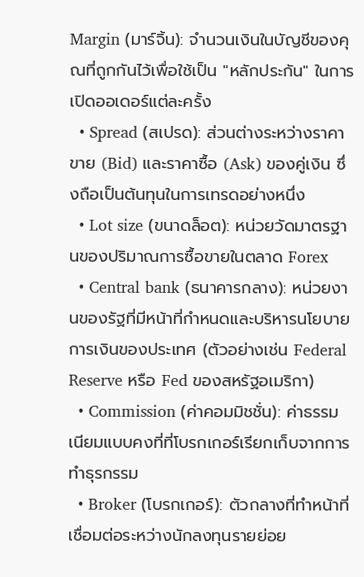Margin (มาร์จิ้น): จำนวนเงินในบัญชีของคุณที่ถูกกันไว้เพื่อใช้เป็น "หลักประกัน" ในการเปิดออเดอร์แต่ละครั้ง
  • Spread (สเปรด): ส่วนต่างระหว่างราคาขาย (Bid) และราคาซื้อ (Ask) ของคู่เงิน ซึ่งถือเป็นต้นทุนในการเทรดอย่างหนึ่ง
  • Lot size (ขนาดล็อต): หน่วยวัดมาตรฐานของปริมาณการซื้อขายในตลาด Forex
  • Central bank (ธนาคารกลาง): หน่วยงานของรัฐที่มีหน้าที่กำหนดและบริหารนโยบายการเงินของประเทศ (ตัวอย่างเช่น Federal Reserve หรือ Fed ของสหรัฐอเมริกา)
  • Commission (ค่าคอมมิชชั่น): ค่าธรรมเนียมแบบคงที่ที่โบรกเกอร์เรียกเก็บจากการทำธุรกรรม
  • Broker (โบรกเกอร์): ตัวกลางที่ทำหน้าที่เชื่อมต่อระหว่างนักลงทุนรายย่อย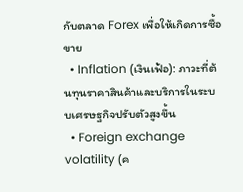กับตลาด Forex เพื่อให้เกิดการซื้อขาย
  • Inflation (เงินเฟ้อ): ภาวะที่ต้นทุนราคาสินค้าและบริการในระบบเศรษฐกิจปรับตัวสูงขึ้น
  • Foreign exchange volatility (ค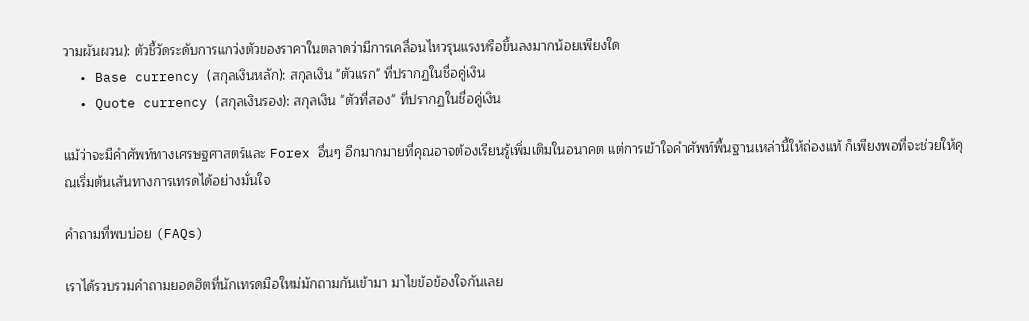วามผันผวน): ตัวชี้วัดระดับการแกว่งตัวของราคาในตลาดว่ามีการเคลื่อนไหวรุนแรงหรือขึ้นลงมากน้อยเพียงใด
  • Base currency (สกุลเงินหลัก): สกุลเงิน "ตัวแรก" ที่ปรากฏในชื่อคู่เงิน
  • Quote currency (สกุลเงินรอง): สกุลเงิน "ตัวที่สอง" ที่ปรากฏในชื่อคู่เงิน

แม้ว่าจะมีคำศัพท์ทางเศรษฐศาสตร์และ Forex อื่นๆ อีกมากมายที่คุณอาจต้องเรียนรู้เพิ่มเติมในอนาคต แต่การเข้าใจคำศัพท์พื้นฐานเหล่านี้ให้ถ่องแท้ ก็เพียงพอที่จะช่วยให้คุณเริ่มต้นเส้นทางการเทรดได้อย่างมั่นใจ

คำถามที่พบบ่อย (FAQs)

เราได้รวบรวมคำถามยอดฮิตที่นักเทรดมือใหม่มักถามกันเข้ามา มาไขข้อข้องใจกันเลย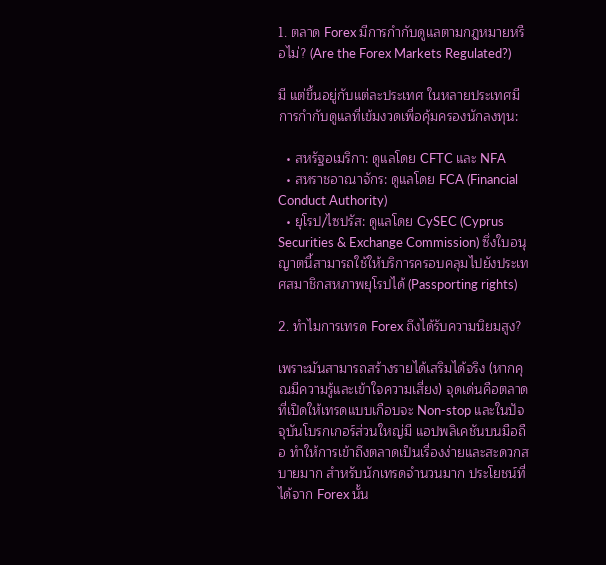1. ตลาด Forex มีการกำกับดูแลตามกฎหมายหรือไม่? (Are the Forex Markets Regulated?)

มี แต่ขึ้นอยู่กับแต่ละประเทศ ในหลายประเทศมีการกำกับดูแลที่เข้มงวดเพื่อคุ้มครองนักลงทุน:

  • สหรัฐอเมริกา: ดูแลโดย CFTC และ NFA
  • สหราชอาณาจักร: ดูแลโดย FCA (Financial Conduct Authority)
  • ยุโรป/ไซปรัส: ดูแลโดย CySEC (Cyprus Securities & Exchange Commission) ซึ่งใบอนุญาตนี้สามารถใช้ให้บริการครอบคลุมไปยังประเทศสมาชิกสหภาพยุโรปได้ (Passporting rights)

2. ทำไมการเทรด Forex ถึงได้รับความนิยมสูง?

เพราะมันสามารถสร้างรายได้เสริมได้จริง (หากคุณมีความรู้และเข้าใจความเสี่ยง) จุดเด่นคือตลาดที่เปิดให้เทรดแบบเกือบจะ Non-stop และในปัจจุบันโบรกเกอร์ส่วนใหญ่มี แอปพลิเคชันบนมือถือ ทำให้การเข้าถึงตลาดเป็นเรื่องง่ายและสะดวกสบายมาก สำหรับนักเทรดจำนวนมาก ประโยชน์ที่ได้จาก Forex นั้น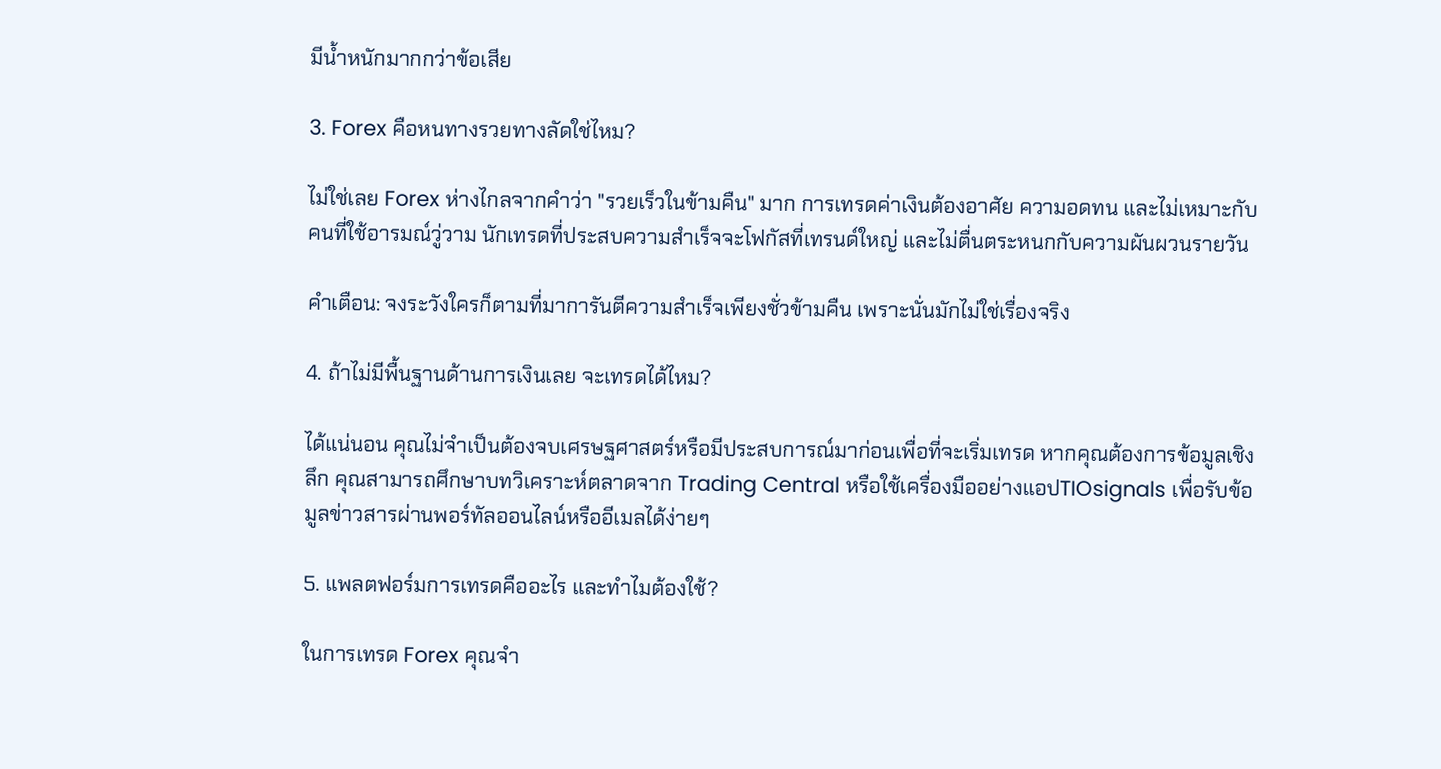มีน้ำหนักมากกว่าข้อเสีย

3. Forex คือหนทางรวยทางลัดใช่ไหม?

ไม่ใช่เลย Forex ห่างไกลจากคำว่า "รวยเร็วในข้ามคืน" มาก การเทรดค่าเงินต้องอาศัย ความอดทน และไม่เหมาะกับคนที่ใช้อารมณ์วู่วาม นักเทรดที่ประสบความสำเร็จจะโฟกัสที่เทรนด์ใหญ่ และไม่ตื่นตระหนกกับความผันผวนรายวัน

คำเตือน: จงระวังใครก็ตามที่มาการันตีความสำเร็จเพียงชั่วข้ามคืน เพราะนั่นมักไม่ใช่เรื่องจริง

4. ถ้าไม่มีพื้นฐานด้านการเงินเลย จะเทรดได้ไหม?

ได้แน่นอน คุณไม่จำเป็นต้องจบเศรษฐศาสตร์หรือมีประสบการณ์มาก่อนเพื่อที่จะเริ่มเทรด หากคุณต้องการข้อมูลเชิงลึก คุณสามารถศึกษาบทวิเคราะห์ตลาดจาก Trading Central หรือใช้เครื่องมืออย่างแอปTIOsignals เพื่อรับข้อมูลข่าวสารผ่านพอร์ทัลออนไลน์หรืออีเมลได้ง่ายๆ

5. แพลตฟอร์มการเทรดคืออะไร และทำไมต้องใช้?

ในการเทรด Forex คุณจำ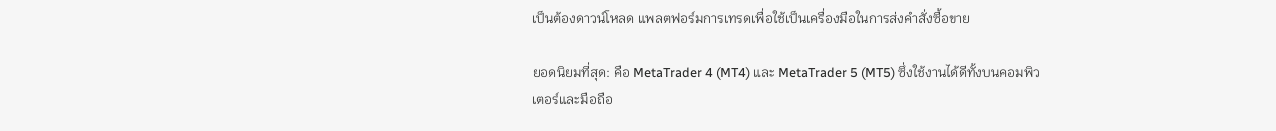เป็นต้องดาวน์โหลด แพลตฟอร์มการเทรดเพื่อใช้เป็นเครื่องมือในการส่งคำสั่งซื้อขาย

ยอดนิยมที่สุด: คือ MetaTrader 4 (MT4) และ MetaTrader 5 (MT5) ซึ่งใช้งานได้ดีทั้งบนคอมพิวเตอร์และมือถือ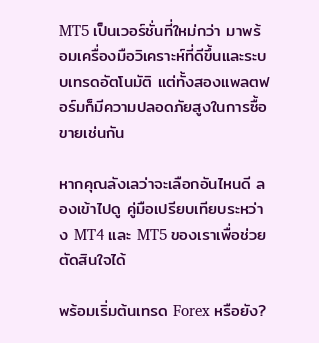MT5 เป็นเวอร์ชั่นที่ใหม่กว่า มาพร้อมเครื่องมือวิเคราะห์ที่ดีขึ้นและระบบเทรดอัตโนมัติ แต่ทั้งสองแพลตฟอร์มก็มีความปลอดภัยสูงในการซื้อขายเช่นกัน

หากคุณลังเลว่าจะเลือกอันไหนดี ลองเข้าไปดู คู่มือเปรียบเทียบระหว่าง MT4 และ MT5 ของเราเพื่อช่วยตัดสินใจได้

พร้อมเริ่มต้นเทรด Forex หรือยัง?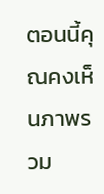ตอนนี้คุณคงเห็นภาพรวม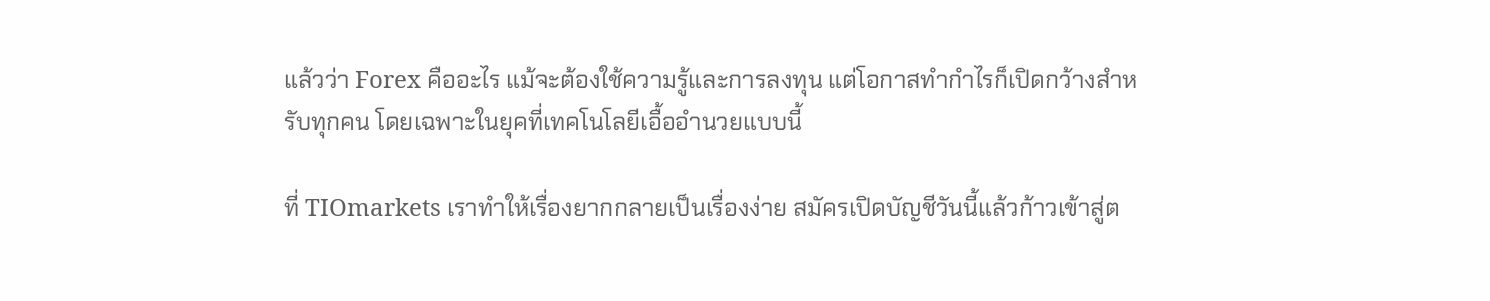แล้วว่า Forex คืออะไร แม้จะต้องใช้ความรู้และการลงทุน แต่โอกาสทำกำไรก็เปิดกว้างสำหรับทุกคน โดยเฉพาะในยุคที่เทคโนโลยีเอื้ออำนวยแบบนี้

ที่ TIOmarkets เราทำให้เรื่องยากกลายเป็นเรื่องง่าย สมัครเปิดบัญชีวันนี้แล้วก้าวเข้าสู่ต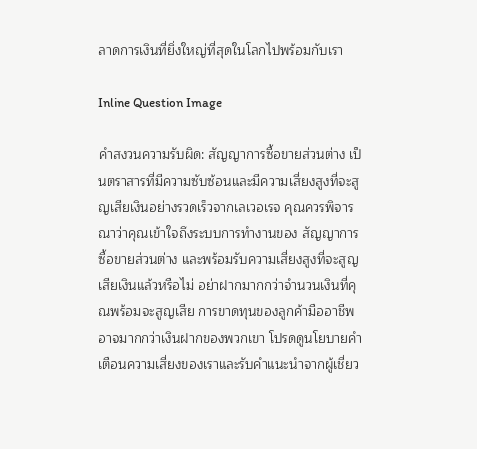ลาดการเงินที่ยิ่งใหญ่ที่สุดในโลกไปพร้อมกับเรา

Inline Question Image

คำสงวนความรับผิด: สัญญาการซื้อขายส่วนต่าง เป็นตราสารที่มีความซับซ้อนและมีความเสี่ยงสูงที่จะสูญเสียเงินอย่างรวดเร็วจากเลเวอเรจ คุณควรพิจารณาว่าคุณเข้าใจถึงระบบการทำงานของ สัญญาการซื้อขายส่วนต่าง และพร้อมรับความเสี่ยงสูงที่จะสูญเสียเงินแล้วหรือไม่ อย่าฝากมากกว่าจำนวนเงินที่คุณพร้อมจะสูญเสีย การขาดทุนของลูกค้ามืออาชีพอาจมากกว่าเงินฝากของพวกเขา โปรดดูนโยบายคำเตือนความเสี่ยงของเราและรับคำแนะนำจากผู้เชี่ยว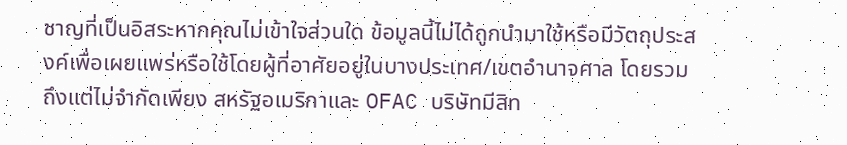ชาญที่เป็นอิสระหากคุณไม่เข้าใจส่วนใด ข้อมูลนี้ไม่ได้ถูกนำมาใช้หรือมีวัตถุประสงค์เพื่อเผยแพร่หรือใช้โดยผู้ที่อาศัยอยู่ในบางประเทศ/เขตอำนาจศาล โดยรวมถึงแต่ไม่จำกัดเพียง สหรัฐอเมริกาและ OFAC บริษัทมีสิท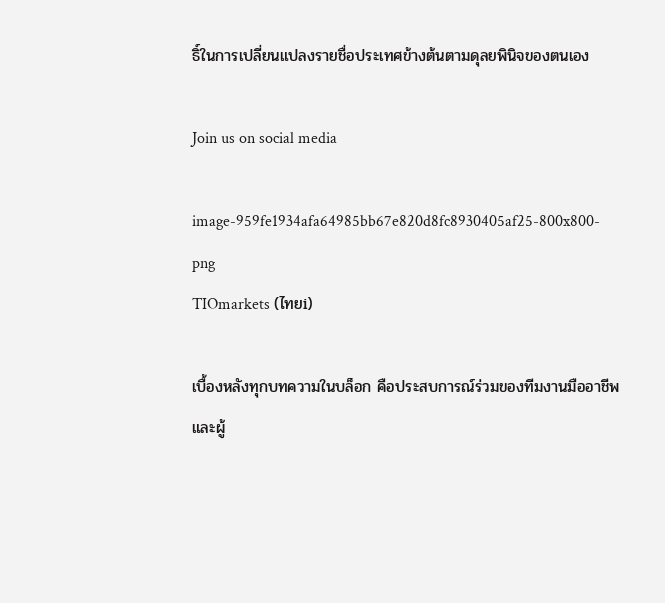ธิ์ในการเปลี่ยนแปลงรายชื่อประเทศข้างต้นตามดุลยพินิจของตนเอง

Join us on social media

image-959fe1934afa64985bb67e820d8fc8930405af25-800x800-png
TIOmarkets (ไทยi)

เบื้องหลังทุกบทความในบล็อก คือประสบการณ์ร่วมของทีมงานมืออาชีพและผู้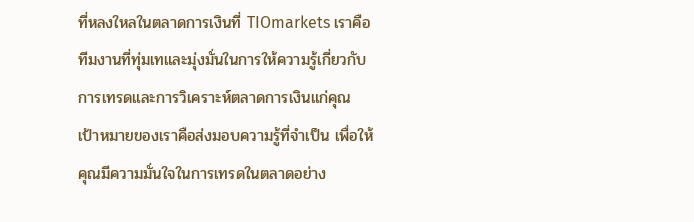ที่หลงใหลในตลาดการเงินที่ TIOmarkets เราคือทีมงานที่ทุ่มเทและมุ่งมั่นในการให้ความรู้เกี่ยวกับการเทรดและการวิเคราะห์ตลาดการเงินแก่คุณ เป้าหมายของเราคือส่งมอบความรู้ที่จำเป็น เพื่อให้คุณมีความมั่นใจในการเทรดในตลาดอย่าง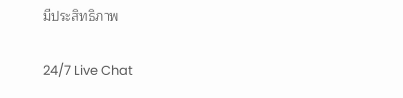มีประสิทธิภาพ

24/7 Live Chat